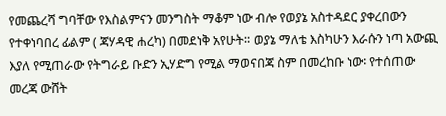የመጨረሻ ግባቸው የእስልምናን መንግስት ማቆም ነው ብሎ የወያኔ አስተዳደር ያቀረበውን የተቀነባበረ ፊልም ( ጃሃዳዊ ሐረካ) በመደነቅ አየሁት። ወያኔ ማለቴ እስካሁን እራሱን ነጣ አውጪ እያለ የሚጠራው የትግራይ ቡድን ኢሃድግ የሚል ማወናበጃ ስም በመረከቡ ነው፡ የተሰጠው መረጃ ውሸት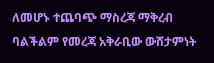ለመሆኑ ተጨባጭ ማስረጃ ማቅረብ ባልችልም የመረጃ አቅራቢው ውሸታምነት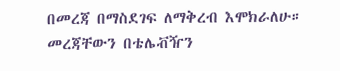በመረጃ በማስደገፍ ለማቅረብ እሞክራለሁ። መረጃቸውን በቴሌቭዥን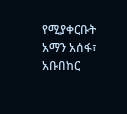የሚያቀርቡት አማን አሰፋ፣ አቡበከር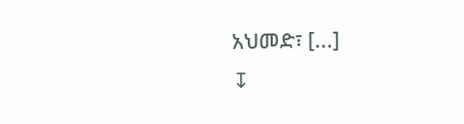አህመድ፣ [...]
↧